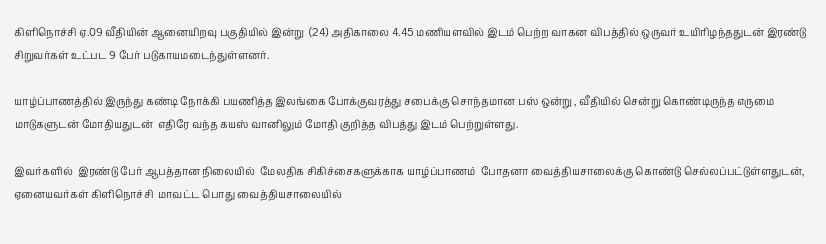கிளிநொச்சி ஏ.09 வீதியின் ஆனையிறவு பகுதியில் இன்று  (24) அதிகாலை 4.45 மணியளவில் இடம் பெற்ற வாகன விபத்தில் ஒருவர் உயிரிழந்ததுடன் இரண்டு சிறுவர்கள் உட்பட 9 பேர் படுகாயமடைந்துள்ளனர்.

யாழ்ப்பாணத்தில் இருந்து கண்டி நோக்கி பயணித்த இலங்கை போக்குவரத்து சபைக்கு சொந்தமான பஸ் ஒன்று , வீதியில் சென்று கொண்டிருந்த எருமை மாடுகளுடன் மோதியதுடன்  எதிரே வந்த கயஸ் வானிலும் மோதி குறித்த விபத்து இடம் பெற்றுள்ளது.

இவர்களில்  இரண்டு பேர் ஆபத்தான நிலையில்  மேலதிக சிகிச்சைகளுக்காக யாழ்ப்பாணம்  போதனா வைத்தியசாலைக்கு கொண்டு செல்லப்பட்டுள்ளதுடன், ஏனையவர்கள் கிளிநொச்சி  மாவட்ட பொது வைத்தியசாலையில்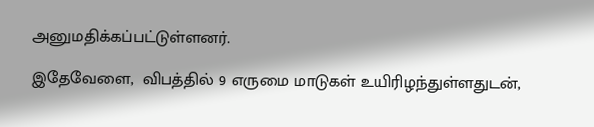அனுமதிக்கப்பட்டுள்ளனர்.

இதேவேளை,  விபத்தில் 9 எருமை மாடுகள் உயிரிழந்துள்ளதுடன்,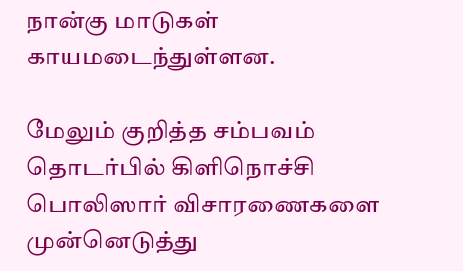நான்கு மாடுகள் காயமடைந்துள்ளன.

மேலும் குறித்த சம்பவம் தொடர்பில் கிளிநொச்சி பொலிஸார் விசாரணைகளை முன்னெடுத்து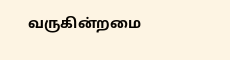வருகின்றமை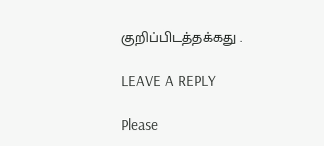குறிப்பிடத்தக்கது .

LEAVE A REPLY

Please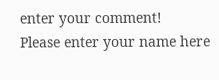enter your comment!
Please enter your name here